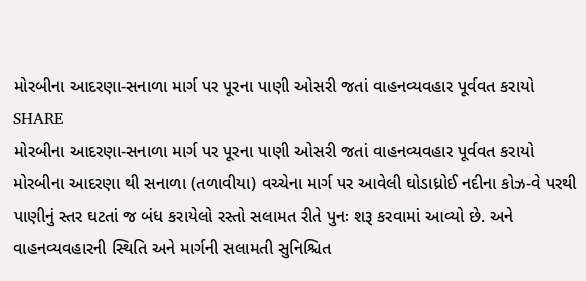મોરબીના આદરણા-સનાળા માર્ગ પર પૂરના પાણી ઓસરી જતાં વાહનવ્યવહાર પૂર્વવત કરાયો
SHARE
મોરબીના આદરણા-સનાળા માર્ગ પર પૂરના પાણી ઓસરી જતાં વાહનવ્યવહાર પૂર્વવત કરાયો
મોરબીના આદરણા થી સનાળા (તળાવીયા) વચ્ચેના માર્ગ પર આવેલી ઘોડાધ્રોઈ નદીના કોઝ-વે પરથી પાણીનું સ્તર ઘટતાં જ બંધ કરાયેલો રસ્તો સલામત રીતે પુનઃ શરૂ કરવામાં આવ્યો છે. અને વાહનવ્યવહારની સ્થિતિ અને માર્ગની સલામતી સુનિશ્ચિત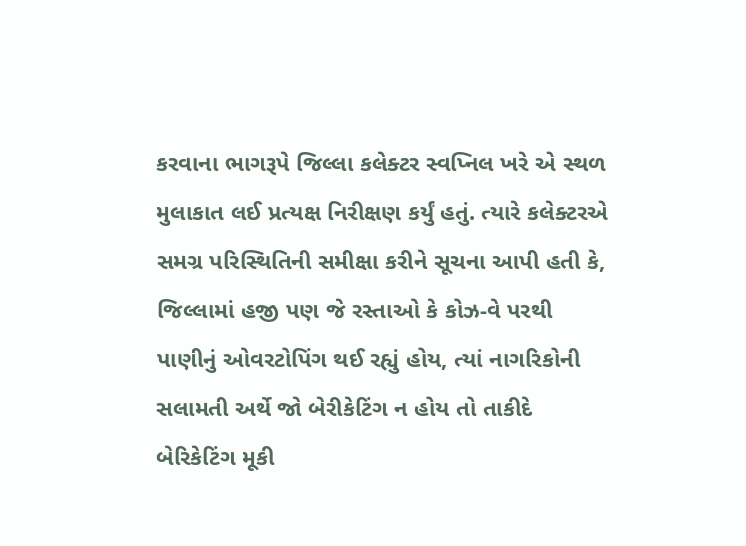કરવાના ભાગરૂપે જિલ્લા કલેક્ટર સ્વપ્નિલ ખરે એ સ્થળ મુલાકાત લઈ પ્રત્યક્ષ નિરીક્ષણ કર્યું હતું. ત્યારે કલેક્ટરએ સમગ્ર પરિસ્થિતિની સમીક્ષા કરીને સૂચના આપી હતી કે, જિલ્લામાં હજી પણ જે રસ્તાઓ કે કોઝ-વે પરથી પાણીનું ઓવરટોપિંગ થઈ રહ્યું હોય, ત્યાં નાગરિકોની સલામતી અર્થે જો બેરીકેટિંગ ન હોય તો તાકીદે બેરિકેટિંગ મૂકી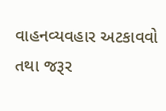વાહનવ્યવહાર અટકાવવો તથા જરૂર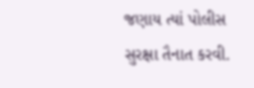જણાય ત્યાં પોલીસ સુરક્ષા તૈનાત કરવી.